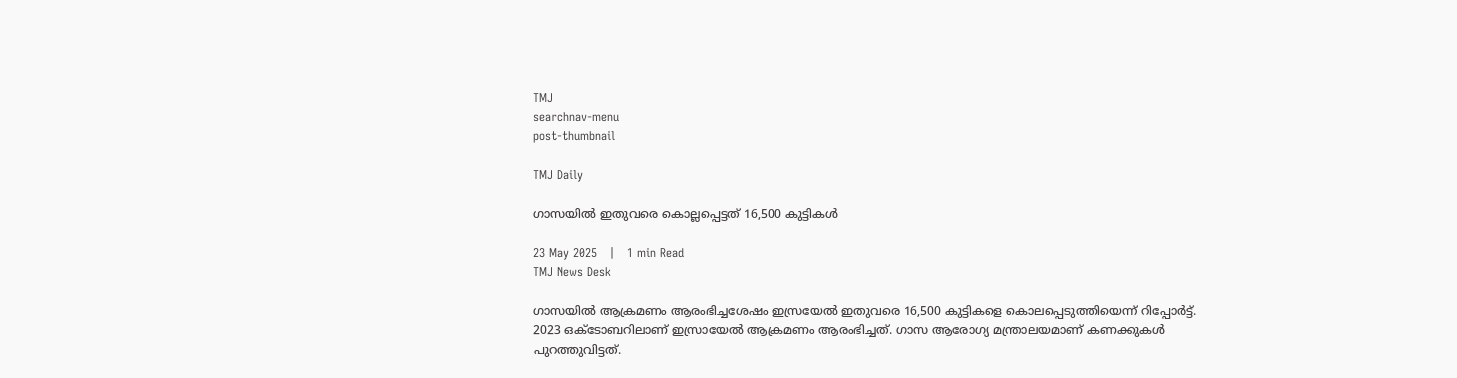TMJ
searchnav-menu
post-thumbnail

TMJ Daily

ഗാസയില്‍ ഇതുവരെ കൊല്ലപ്പെട്ടത് 16,500 കുട്ടികള്‍

23 May 2025   |   1 min Read
TMJ News Desk

ഗാസയില്‍ ആക്രമണം ആരംഭിച്ചശേഷം ഇസ്രയേല്‍ ഇതുവരെ 16,500 കുട്ടികളെ കൊലപ്പെടുത്തിയെന്ന് റിപ്പോര്‍ട്ട്. 2023 ഒക്ടോബറിലാണ് ഇസ്രായേല്‍ ആക്രമണം ആരംഭിച്ചത്. ഗാസ ആരോഗ്യ മന്ത്രാലയമാണ് കണക്കുകള്‍ പുറത്തുവിട്ടത്.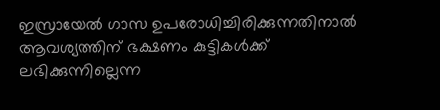ഇസ്രായേല്‍ ഗാസ ഉപരോധിച്ചിരിക്കുന്നതിനാല്‍ ആവശ്യത്തിന് ഭക്ഷണം കുട്ടികള്‍ക്ക് ലഭിക്കുന്നില്ലെന്ന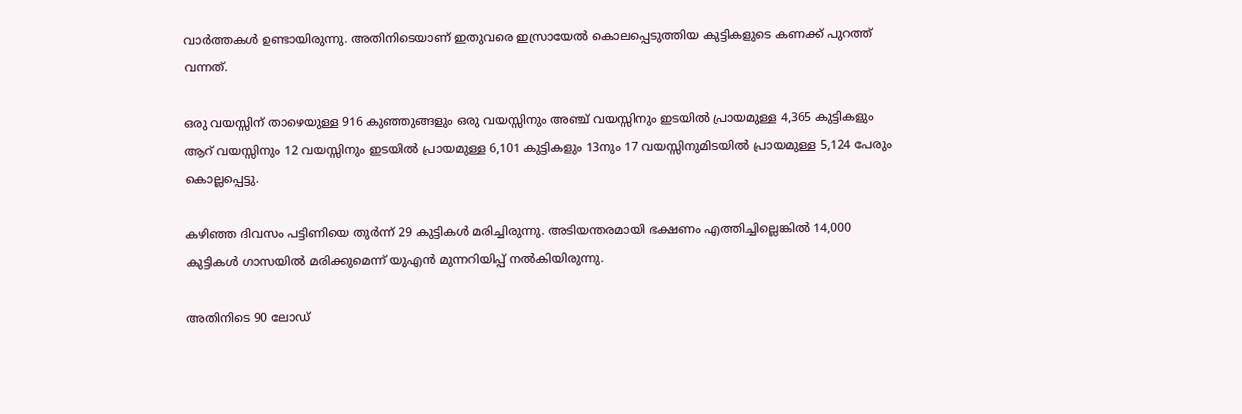വാര്‍ത്തകള്‍ ഉണ്ടായിരുന്നു. അതിനിടെയാണ് ഇതുവരെ ഇസ്രായേല്‍ കൊലപ്പെടുത്തിയ കുട്ടികളുടെ കണക്ക് പുറത്ത് വന്നത്.

ഒരു വയസ്സിന് താഴെയുള്ള 916 കുഞ്ഞുങ്ങളും ഒരു വയസ്സിനും അഞ്ച് വയസ്സിനും ഇടയില്‍ പ്രായമുള്ള 4,365 കുട്ടികളും ആറ് വയസ്സിനും 12 വയസ്സിനും ഇടയില്‍ പ്രായമുള്ള 6,101 കുട്ടികളും 13നും 17 വയസ്സിനുമിടയില്‍ പ്രായമുള്ള 5,124 പേരും കൊല്ലപ്പെട്ടു.

കഴിഞ്ഞ ദിവസം പട്ടിണിയെ തുര്‍ന്ന് 29 കുട്ടികള്‍ മരിച്ചിരുന്നു. അടിയന്തരമായി ഭക്ഷണം എത്തിച്ചില്ലെങ്കില്‍ 14,000 കുട്ടികള്‍ ഗാസയില്‍ മരിക്കുമെന്ന് യുഎന്‍ മുന്നറിയിപ്പ് നല്‍കിയിരുന്നു.

അതിനിടെ 90 ലോഡ്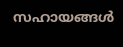സഹായങ്ങള്‍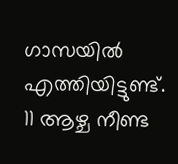ഗാസയില്‍ എത്തിയിട്ടുണ്ട്. 11 ആഴ്ച നീണ്ട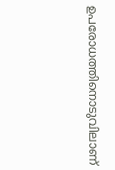ഉപരോധത്തിനൊടുവിലാണ്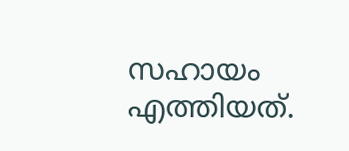സഹായം എത്തിയത്.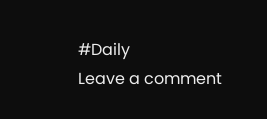#Daily
Leave a comment